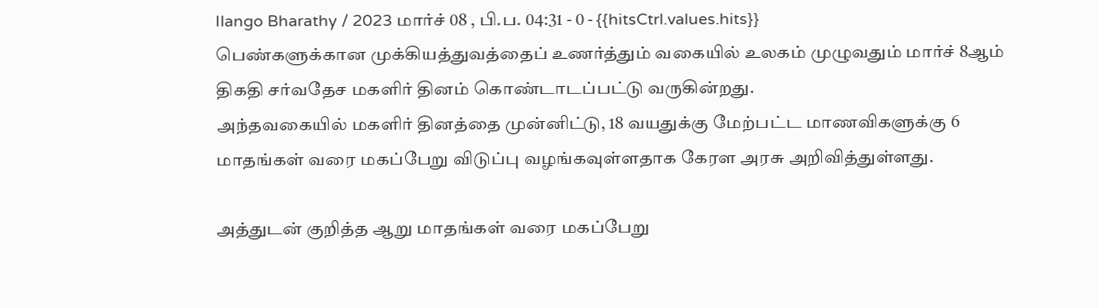Ilango Bharathy / 2023 மார்ச் 08 , பி.ப. 04:31 - 0 - {{hitsCtrl.values.hits}}
பெண்களுக்கான முக்கியத்துவத்தைப் உணர்த்தும் வகையில் உலகம் முழுவதும் மார்ச் 8ஆம் திகதி சர்வதேச மகளிர் தினம் கொண்டாடப்பட்டு வருகின்றது.
அந்தவகையில் மகளிர் தினத்தை முன்னிட்டு, 18 வயதுக்கு மேற்பட்ட மாணவிகளுக்கு 6 மாதங்கள் வரை மகப்பேறு விடுப்பு வழங்கவுள்ளதாக கேரள அரசு அறிவித்துள்ளது.

அத்துடன் குறித்த ஆறு மாதங்கள் வரை மகப்பேறு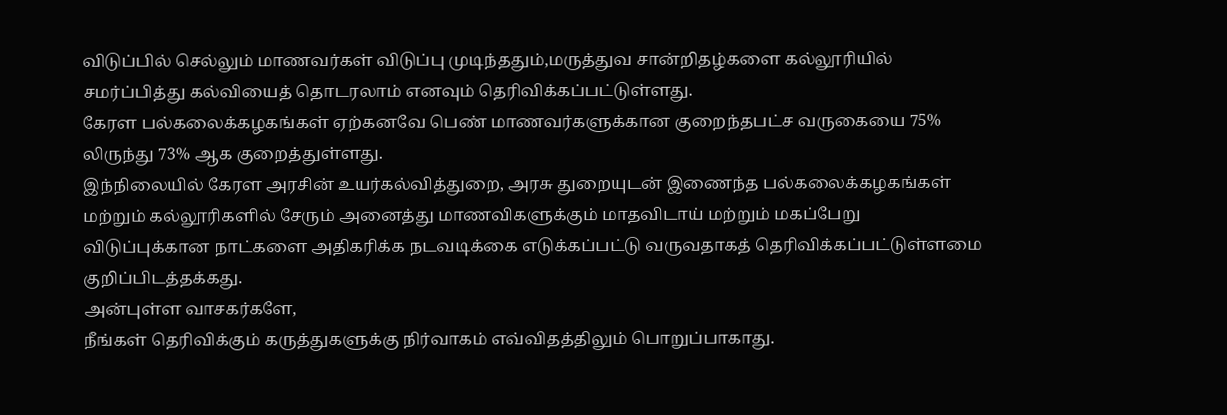விடுப்பில் செல்லும் மாணவர்கள் விடுப்பு முடிந்ததும்,மருத்துவ சான்றிதழ்களை கல்லூரியில் சமர்ப்பித்து கல்வியைத் தொடரலாம் எனவும் தெரிவிக்கப்பட்டுள்ளது.
கேரள பல்கலைக்கழகங்கள் ஏற்கனவே பெண் மாணவர்களுக்கான குறைந்தபட்ச வருகையை 75% லிருந்து 73% ஆக குறைத்துள்ளது.
இந்நிலையில் கேரள அரசின் உயர்கல்வித்துறை, அரசு துறையுடன் இணைந்த பல்கலைக்கழகங்கள் மற்றும் கல்லூரிகளில் சேரும் அனைத்து மாணவிகளுக்கும் மாதவிடாய் மற்றும் மகப்பேறு விடுப்புக்கான நாட்களை அதிகரிக்க நடவடிக்கை எடுக்கப்பட்டு வருவதாகத் தெரிவிக்கப்பட்டுள்ளமை குறிப்பிடத்தக்கது.
அன்புள்ள வாசகர்களே,
நீங்கள் தெரிவிக்கும் கருத்துகளுக்கு நிர்வாகம் எவ்விதத்திலும் பொறுப்பாகாது.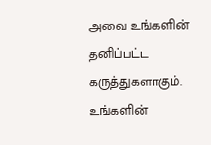அவை உங்களின் தனிப்பட்ட கருத்துகளாகும். உங்களின்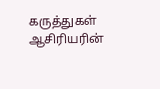கருத்துகள் ஆசிரியரின்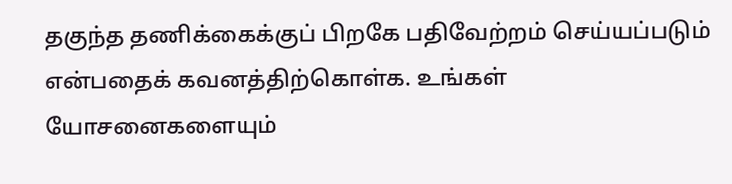தகுந்த தணிக்கைக்குப் பிறகே பதிவேற்றம் செய்யப்படும் என்பதைக் கவனத்திற்கொள்க. உங்கள் யோசனைகளையும்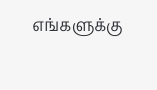எங்களுக்கு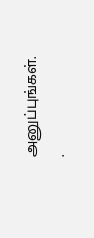அனுப்புங்கள். .